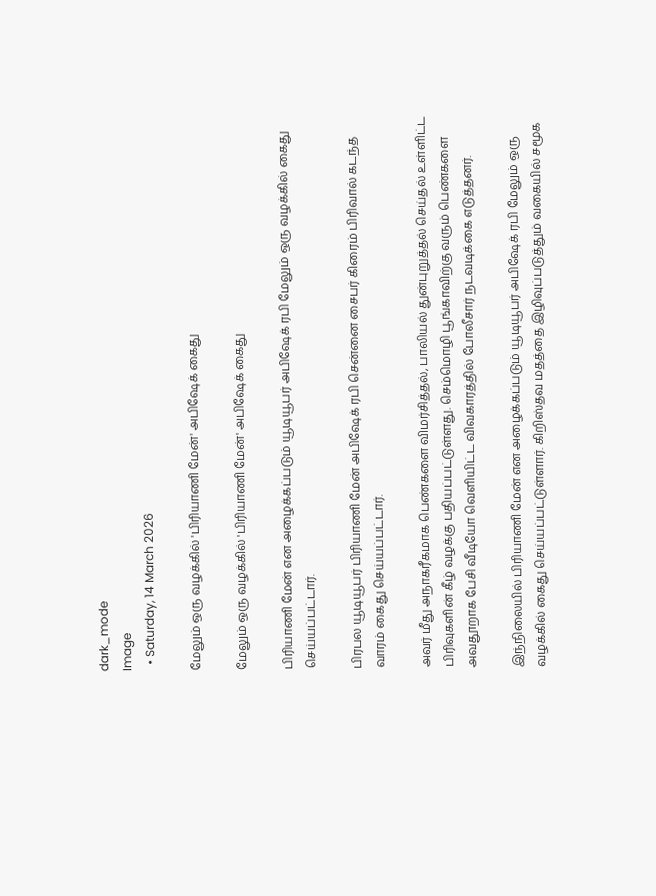dark_mode
Image
  • Saturday, 14 March 2026

மேலும் ஒரு வழக்கில் 'பிரியாணி மேன்' அபிஷேக் கைது

மேலும் ஒரு வழக்கில் 'பிரியாணி மேன்' அபிஷேக் கைது

பிரியாணி மேன் என அழைக்கப்படும் யூடியூபர் அபிஷேக் ரபி மேலும் ஒரு வழக்கில் கைது செய்யப்பட்டார்.

பிரபல யூடியூபர் பிரியாணி மேன் அபிஷேக் ரபி சென்னை சைபர் கிரைம் பிரிவால் கடந்த வாரம் கைது செய்யப்பட்டார்.

அவர் மீது அநாகரீகமாக பெண்களை விமர்சித்தல், பாலியல் துன்புறுத்தல் செய்தல் உள்ளிட்ட பிரிவுகளின் கீழ் வழக்கு பதியப்பட்டுள்ளது. செம்மொழி பூங்காவிற்கு வரும் பெண்களை அவதூறாக பேசி வீடியோ வெளியிட்ட விவகாரத்தில் போலீசார் நடவடிக்கை எடுத்தனர்.

இந்நிலையில் பிரியாணி மேன் என அழைக்கப்படும் யூடியூபர் அபிஷேக் ரபி மேலும் ஒரு வழக்கில் கைது செய்யப்பட்டுள்ளார். கிறிஸ்தவ மதத்தை இழிவுப்படுத்தும் வகையில் சமூக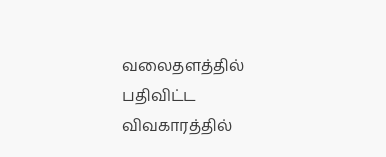வலைதளத்தில் பதிவிட்ட விவகாரத்தில்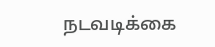நடவடிக்கை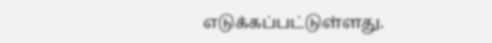எடுக்கப்பட்டுள்ளது.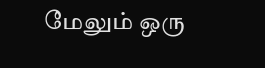மேலும் ஒரு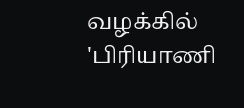வழக்கில் 'பிரியாணி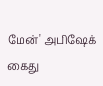மேன்' அபிஷேக் கைது